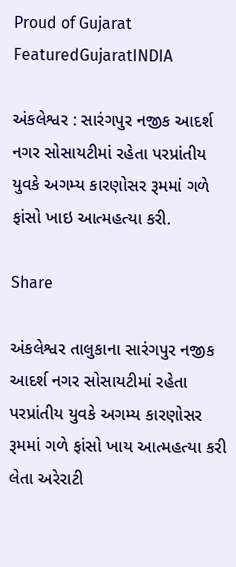Proud of Gujarat
FeaturedGujaratINDIA

અંકલેશ્વર : સારંગપુર નજીક આદર્શ નગર સોસાયટીમાં રહેતા પરપ્રાંતીય યુવકે અગમ્ય કારણોસર રૂમમાં ગળે ફાંસો ખાઇ આત્મહત્યા કરી.

Share

અંકલેશ્વર તાલુકાના સારંગપુર નજીક આદર્શ નગર સોસાયટીમાં રહેતા પરપ્રાંતીય યુવકે અગમ્ય કારણોસર રૂમમાં ગળે ફાંસો ખાય આત્મહત્યા કરી લેતા અરેરાટી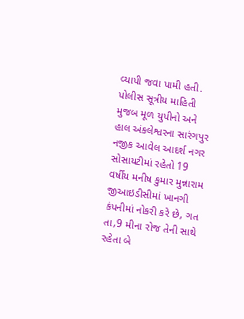વ્યાપી જવા પામી હતી. પોલીસ સૂત્રીય માહિતી મુજબ મૂળ યુપીનો અને હાલ અંકલેશ્વરના સારંગપુર નજીક આવેલ આદર્શ નગર સોસાયટીમાં રહેતો 19 વર્ષીય મનીષ કુમાર મુન્નારામ જીઆઇડીસીમાં ખાનગી કંપનીમાં નોકરી કરે છે, ગત તા,9 મીના રોજ તેની સાથે રહેતા બે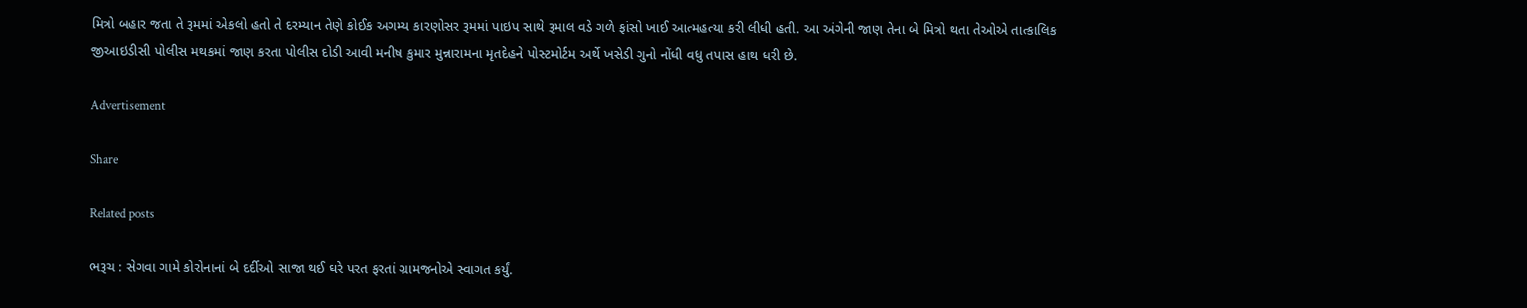મિત્રો બહાર જતા તે રૂમમાં એકલો હતો તે દરમ્યાન તેણે કોઈક અગમ્ય કારણોસર રૂમમાં પાઇપ સાથે રૂમાલ વડે ગળે ફાંસો ખાઈ આત્મહત્યા કરી લીધી હતી. આ અંગેની જાણ તેના બે મિત્રો થતા તેઓએ તાત્કાલિક જીઆઇડીસી પોલીસ મથકમાં જાણ કરતા પોલીસ દોડી આવી મનીષ કુમાર મુન્નારામના મૃતદેહને પોસ્ટમોર્ટમ અર્થે ખસેડી ગુનો નોંધી વધુ તપાસ હાથ ધરી છે.

Advertisement

Share

Related posts

ભરૂચ : સેગવા ગામે કોરોનાનાં બે દર્દીઓ સાજા થઈ ઘરે પરત ફરતાં ગ્રામજનોએ સ્વાગત કર્યું.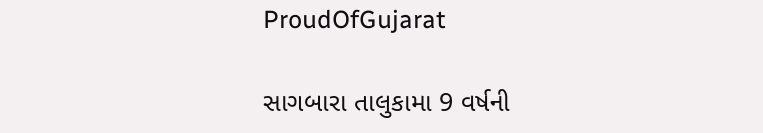ProudOfGujarat

સાગબારા તાલુકામા 9 વર્ષની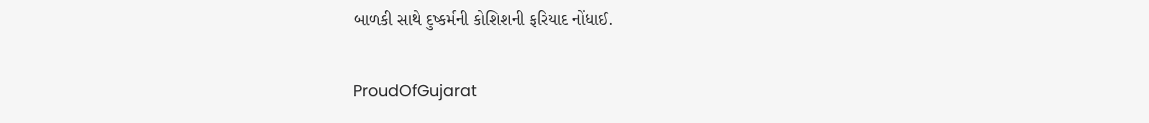બાળકી સાથે દુષ્કર્મની કોશિશની ફરિયાદ નોંધાઈ.

ProudOfGujarat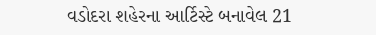વડોદરા શહેરના આર્ટિસ્ટે બનાવેલ 21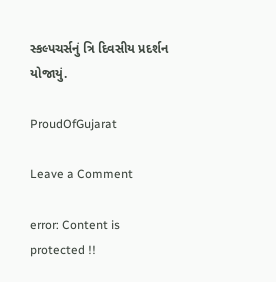સ્કલ્પચર્સનું ત્રિ દિવસીય પ્રદર્શન યોજાયું.

ProudOfGujarat

Leave a Comment

error: Content is protected !!